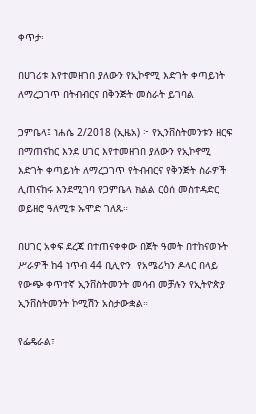ቀጥታ፡

በሀገሪቱ እየተመዘገበ ያለውን የኢኮኖሚ እድገት ቀጣይነት ለማረጋገጥ በትብብርና በቅንጅት መስራት ይገባል

ጋምቤላ፤ ነሐሴ 2/2018 (ኢዜአ) ፦ የኢንቨስትመንቱን ዘርፍ በማጠናከር እንደ ሀገር እየተመዘገበ ያለውን የኢኮኖሚ እድገት ቀጣይነት ለማረጋገጥ የትብብርና የቅንጅት ስራዎች ሊጠናከሩ እንደሚገባ የጋምቤላ ክልል ርዕሰ መስተዳድር ወይዘሮ ዓለሚቱ ኡሞድ ገለጹ።

በሀገር አቀፍ ደረጃ በተጠናቀቀው በጀት ዓመት በተከናወኑት ሥራዎች ከ4 ነጥብ 44 ቢሊዮን  የአሜሪካን ዶላር በላይ የውጭ ቀጥተኛ ኢንቨስትመንት መሳብ መቻሉን የኢትዮጵያ ኢንቨስትመንት ኮሚሽን አስታውቋል።

የፌዴራል፣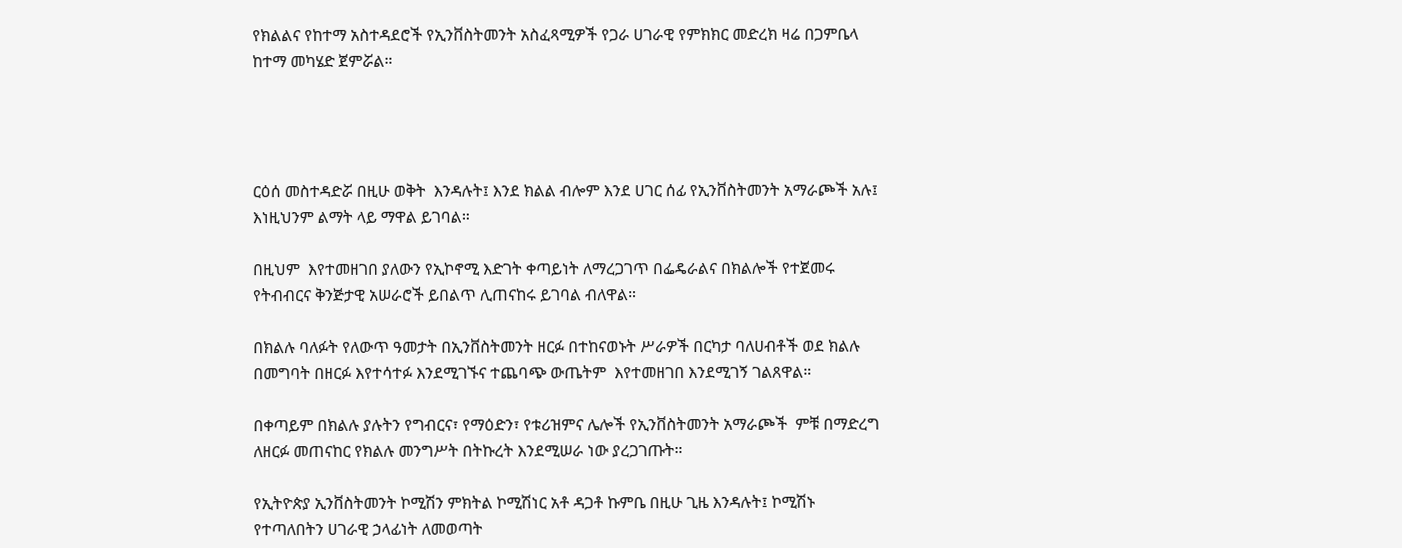የክልልና የከተማ አስተዳደሮች የኢንቨስትመንት አስፈጻሚዎች የጋራ ሀገራዊ የምክክር መድረክ ዛሬ በጋምቤላ ከተማ መካሄድ ጀምሯል።




ርዕሰ መስተዳድሯ በዚሁ ወቅት  እንዳሉት፤ እንደ ክልል ብሎም እንደ ሀገር ሰፊ የኢንቨስትመንት አማራጮች አሉ፤ እነዚህንም ልማት ላይ ማዋል ይገባል።

በዚህም  እየተመዘገበ ያለውን የኢኮኖሚ እድገት ቀጣይነት ለማረጋገጥ በፌዴራልና በክልሎች የተጀመሩ የትብብርና ቅንጅታዊ አሠራሮች ይበልጥ ሊጠናከሩ ይገባል ብለዋል።

በክልሉ ባለፉት የለውጥ ዓመታት በኢንቨስትመንት ዘርፉ በተከናወኑት ሥራዎች በርካታ ባለሀብቶች ወደ ክልሉ በመግባት በዘርፉ እየተሳተፉ እንደሚገኙና ተጨባጭ ውጤትም  እየተመዘገበ እንደሚገኝ ገልጸዋል።

በቀጣይም በክልሉ ያሉትን የግብርና፣ የማዕድን፣ የቱሪዝምና ሌሎች የኢንቨስትመንት አማራጮች  ምቹ በማድረግ ለዘርፉ መጠናከር የክልሉ መንግሥት በትኩረት እንደሚሠራ ነው ያረጋገጡት።

የኢትዮጵያ ኢንቨስትመንት ኮሚሽን ምክትል ኮሚሽነር አቶ ዳጋቶ ኩምቤ በዚሁ ጊዜ እንዳሉት፤ ኮሚሽኑ የተጣለበትን ሀገራዊ ኃላፊነት ለመወጣት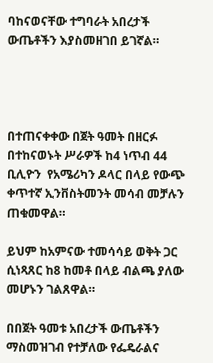ባከናወናቸው ተግባራት አበረታች ውጤቶችን እያስመዘገበ ይገኛል።




በተጠናቀቀው በጀት ዓመት በዘርፉ በተከናወኑት ሥራዎች ከ4 ነጥብ 44 ቢሊዮን  የአሜሪካን ዶላር በላይ የውጭ ቀጥተኛ ኢንቨስትመንት መሳብ መቻሉን ጠቁመዋል።

ይህም ከአምናው ተመሳሳይ ወቅት ጋር  ሲነጻጸር ከ8 ከመቶ በላይ ብልጫ ያለው መሆኑን ገልጸዋል።

በበጀት ዓመቱ አበረታች ውጤቶችን ማስመዝገብ የተቻለው የፌዴራልና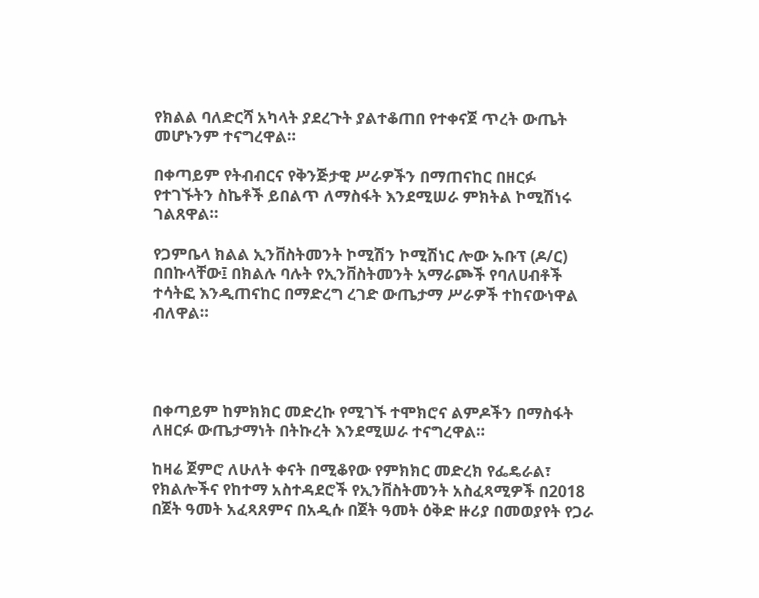የክልል ባለድርሻ አካላት ያደረጉት ያልተቆጠበ የተቀናጀ ጥረት ውጤት መሆኑንም ተናግረዋል።

በቀጣይም የትብብርና የቅንጅታዊ ሥራዎችን በማጠናከር በዘርፉ የተገኙትን ስኬቶች ይበልጥ ለማስፋት እንደሚሠራ ምክትል ኮሚሽነሩ ገልጸዋል።

የጋምቤላ ክልል ኢንቨስትመንት ኮሚሽን ኮሚሽነር ሎው ኡቡፕ (ዶ/ር) በበኩላቸው፤ በክልሉ ባሉት የኢንቨስትመንት አማራጮች የባለሀብቶች ተሳትፎ እንዲጠናከር በማድረግ ረገድ ውጤታማ ሥራዎች ተከናውነዋል ብለዋል።




በቀጣይም ከምክክር መድረኩ የሚገኙ ተሞክሮና ልምዶችን በማስፋት ለዘርፉ ውጤታማነት በትኩረት እንደሚሠራ ተናግረዋል።

ከዛሬ ጀምሮ ለሁለት ቀናት በሚቆየው የምክክር መድረክ የፌዴራል፣ የክልሎችና የከተማ አስተዳደሮች የኢንቨስትመንት አስፈጻሚዎች በ2018 በጀት ዓመት አፈጻጸምና በአዲሱ በጀት ዓመት ዕቅድ ዙሪያ በመወያየት የጋራ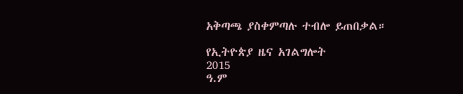አቅጣጫ ያስቀምጣሉ ተብሎ ይጠበቃል።

የኢትዮጵያ ዜና አገልግሎት
2015
ዓ.ም